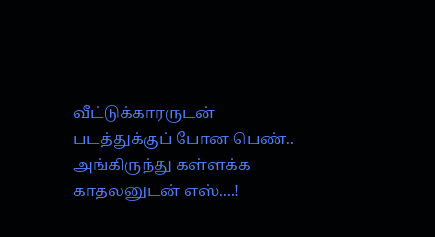வீட்டுக்காரருடன் படத்துக்குப் போன பெண்.. அங்கிருந்து கள்ளக்க காதலனுடன் எஸ்....!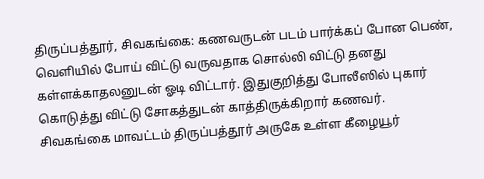திருப்பத்தூர், சிவகங்கை: கணவருடன் படம் பார்க்கப் போன பெண், வெளியில் போய் விட்டு வருவதாக சொல்லி விட்டு தனது கள்ளக்காதலனுடன் ஓடி விட்டார். இதுகுறித்து போலீஸில் புகார் கொடுத்து விட்டு சோகத்துடன் காத்திருக்கிறார் கணவர்.
சிவகங்கை மாவட்டம் திருப்பத்தூர் அருகே உள்ள கீழையூர்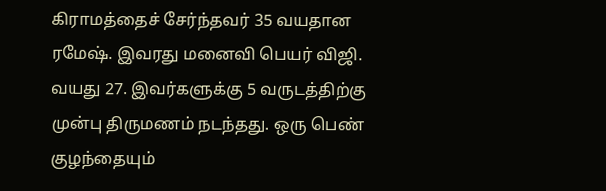கிராமத்தைச் சேர்ந்தவர் 35 வயதான ரமேஷ். இவரது மனைவி பெயர் விஜி. வயது 27. இவர்களுக்கு 5 வருடத்திற்கு முன்பு திருமணம் நடந்தது. ஒரு பெண் குழந்தையும்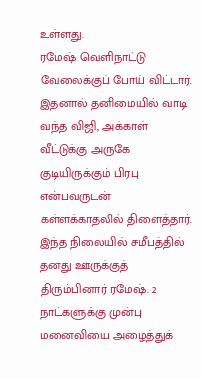உள்ளது.
ரமேஷ் வெளிநாட்டு வேலைக்குப் போய் விட்டார். இதனால் தனிமையில் வாடி வந்த விஜி, அக்காள் வீட்டுக்கு அருகே குடியிருக்கும் பிரபு என்பவருடன் கள்ளக்காதலில் திளைத்தார்.
இந்த நிலையில் சமீபத்தில் தனது ஊருக்குத் திரும்பினார் ரமேஷ். 2 நாட்களுக்கு முன்பு மனைவியை அழைத்துக்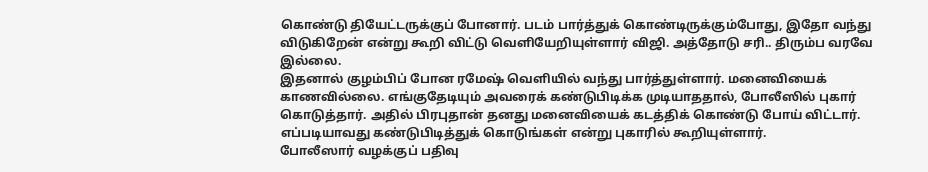கொண்டு தியேட்டருக்குப் போனார். படம் பார்த்துக் கொண்டிருக்கும்போது, இதோ வந்து விடுகிறேன் என்று கூறி விட்டு வெளியேறியுள்ளார் விஜி. அத்தோடு சரி.. திரும்ப வரவே இல்லை.
இதனால் குழம்பிப் போன ரமேஷ் வெளியில் வந்து பார்த்துள்ளார். மனைவியைக் காணவில்லை. எங்குதேடியும் அவரைக் கண்டுபிடிக்க முடியாததால், போலீஸில் புகார் கொடுத்தார். அதில் பிரபுதான் தனது மனைவியைக் கடத்திக் கொண்டு போய் விட்டார். எப்படியாவது கண்டுபிடித்துக் கொடுங்கள் என்று புகாரில் கூறியுள்ளார்.
போலீஸார் வழக்குப் பதிவு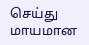செய்து மாயமான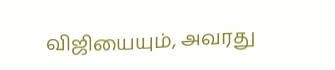விஜியையும், அவரது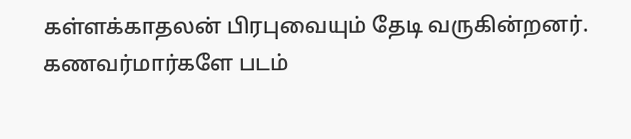கள்ளக்காதலன் பிரபுவையும் தேடி வருகின்றனர்.
கணவர்மார்களே படம்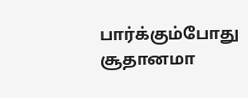பார்க்கும்போது சூதானமா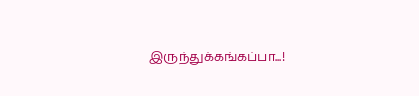இருந்துக்கங்கப்பா...!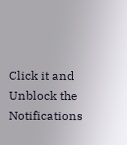Click it and Unblock the Notifications